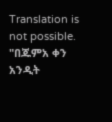Translation is not possible.
"በጁምአ ቀን አንዲት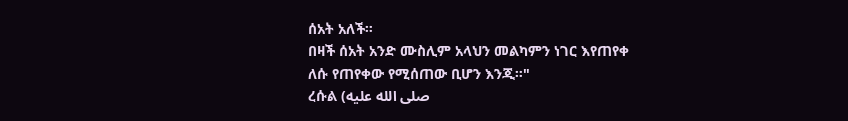ሰአት አለች።
በዛች ሰአት አንድ ሙስሊም አላህን መልካምን ነገር እየጠየቀ
ለሱ የጠየቀው የሚሰጠው ቢሆን እንጂ።"
ረሱል (صلى الله عليه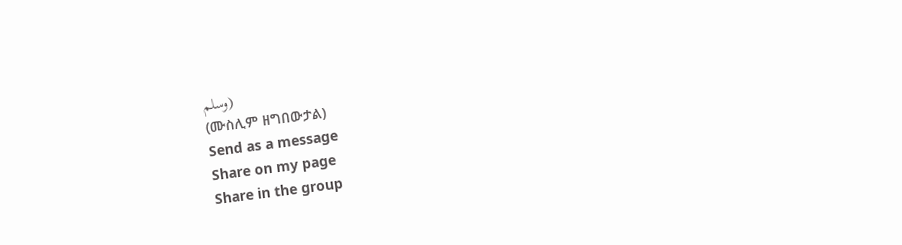وسلم)
(ሙስሊም ዘግበውታል)
Send as a message
Share on my page
Share in the group